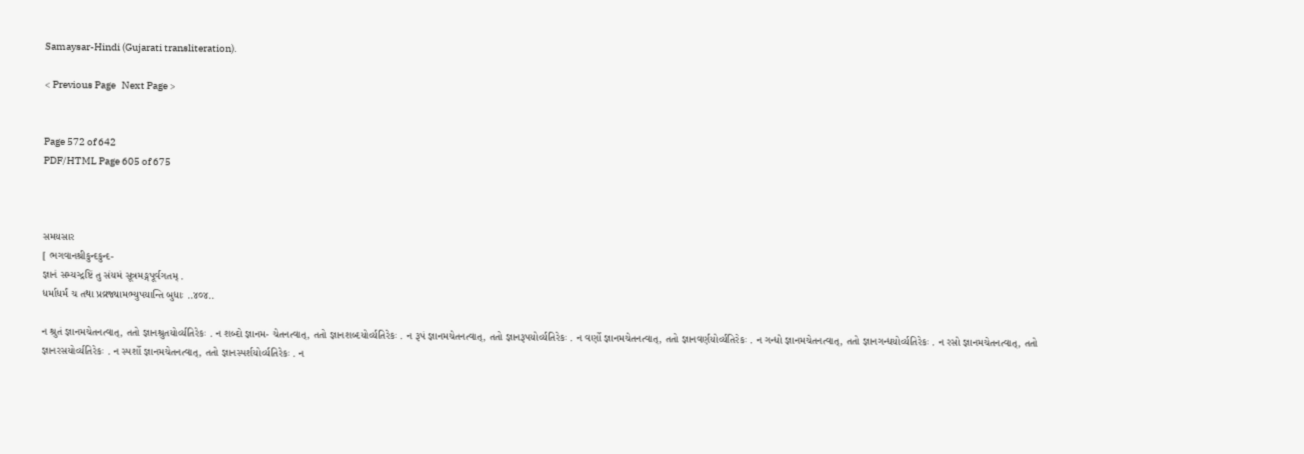Samaysar-Hindi (Gujarati transliteration).

< Previous Page   Next Page >


Page 572 of 642
PDF/HTML Page 605 of 675



સમયસાર
[ ભગવાનશ્રીકુન્દકુન્દ-
જ્ઞાનં સમ્યગ્દ્રષ્ટિં તુ સંયમં સૂત્રમઙ્ગપૂર્વગતમ્ .
ધર્માધર્મં ચ તથા પ્રવ્રજ્યામભ્યુપયાન્તિ બુધાઃ ..૪૦૪..

ન શ્રુતં જ્ઞાનમચેતનત્વાત્, તતો જ્ઞાનશ્રુતયોર્વ્યતિરેકઃ . ન શબ્દો જ્ઞાનમ- ચેતનત્વાત્, તતો જ્ઞાનશબ્દયોર્વ્યતિરેકઃ . ન રૂપં જ્ઞાનમચેતનત્વાત્, તતો જ્ઞાનરૂપયોર્વ્યતિરેકઃ . ન વર્ણો જ્ઞાનમચેતનત્વાત્, તતો જ્ઞાનવર્ણયોર્વ્યતિરેકઃ . ન ગન્ધો જ્ઞાનમચેતનત્વાત્, તતો જ્ઞાનગન્ધયોર્વ્યતિરેકઃ . ન રસો જ્ઞાનમચેતનત્વાત્, તતો જ્ઞાનરસયોર્વ્યતિરેકઃ . ન સ્પર્શો જ્ઞાનમચેતનત્વાત્, તતો જ્ઞાનસ્પર્શયોર્વ્યતિરેકઃ . ન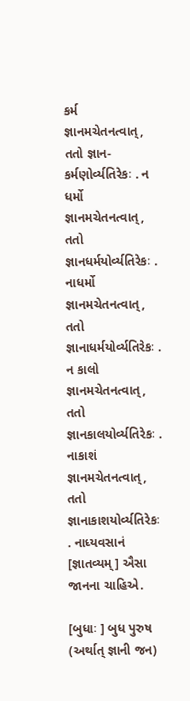કર્મ જ્ઞાનમચેતનત્વાત્, તતો જ્ઞાન- કર્મણોર્વ્યતિરેકઃ . ન ધર્મો જ્ઞાનમચેતનત્વાત્, તતો જ્ઞાનધર્મયોર્વ્યતિરેકઃ . નાધર્મો જ્ઞાનમચેતનત્વાત્, તતો જ્ઞાનાધર્મયોર્વ્યતિરેકઃ . ન કાલો જ્ઞાનમચેતનત્વાત્, તતો જ્ઞાનકાલયોર્વ્યતિરેકઃ . નાકાશં જ્ઞાનમચેતનત્વાત્, તતો જ્ઞાનાકાશયોર્વ્યતિરેકઃ . નાધ્યવસાનં [જ્ઞાતવ્યમ્ ] ઐસા જાનના ચાહિએ.

[બુધાઃ ] બુધ પુરુષ (અર્થાત્ જ્ઞાની જન)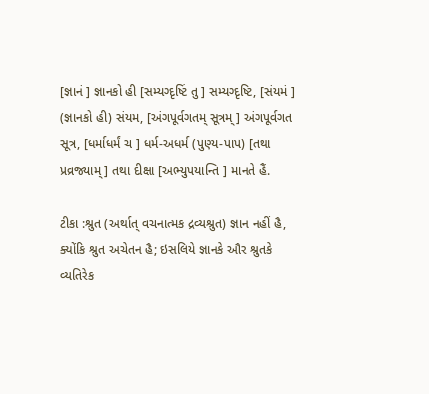[જ્ઞાનં ] જ્ઞાનકો હી [સમ્યગ્દૃષ્ટિં તુ ] સમ્યગ્દૃષ્ટિ, [સંયમં ] (જ્ઞાનકો હી) સંયમ, [અંગપૂર્વગતમ્ સૂત્રમ્ ] અંગપૂર્વગત સૂત્ર, [ધર્માધર્મં ચ ] ધર્મ-અધર્મ (પુણ્ય-પાપ) [તથા પ્રવ્રજ્યામ્ ] તથા દીક્ષા [અભ્યુપયાન્તિ ] માનતે હૈં.

ટીકા :શ્રુત (અર્થાત્ વચનાત્મક દ્રવ્યશ્રુત) જ્ઞાન નહીં હૈ, ક્યોંકિ શ્રુત અચેતન હૈ; ઇસલિયે જ્ઞાનકે ઔર શ્રુતકે વ્યતિરેક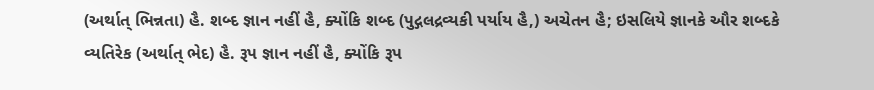(અર્થાત્ ભિન્નતા) હૈ. શબ્દ જ્ઞાન નહીં હૈ, ક્યોંકિ શબ્દ (પુદ્ગલદ્રવ્યકી પર્યાય હૈ,) અચેતન હૈ; ઇસલિયે જ્ઞાનકે ઔર શબ્દકે વ્યતિરેક (અર્થાત્ ભેદ) હૈ. રૂપ જ્ઞાન નહીં હૈ, ક્યોંકિ રૂપ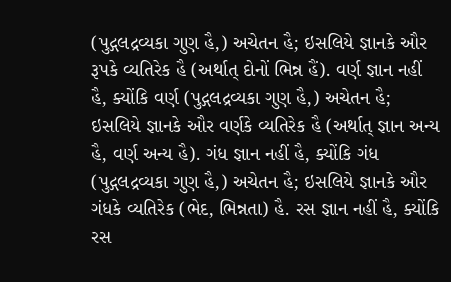(પુદ્ગલદ્રવ્યકા ગુણ હૈ,) અચેતન હૈ; ઇસલિયે જ્ઞાનકે ઔર રૂપકે વ્યતિરેક હૈ (અર્થાત્ દોનોં ભિન્ન હૈં). વર્ણ જ્ઞાન નહીં હૈ, ક્યોંકિ વર્ણ (પુદ્ગલદ્રવ્યકા ગુણ હૈ,) અચેતન હૈ; ઇસલિયે જ્ઞાનકે ઔર વર્ણકે વ્યતિરેક હૈ (અર્થાત્ જ્ઞાન અન્ય હૈ, વર્ણ અન્ય હૈ). ગંધ જ્ઞાન નહીં હૈ, ક્યોંકિ ગંધ (પુદ્ગલદ્રવ્યકા ગુણ હૈ,) અચેતન હૈ; ઇસલિયે જ્ઞાનકે ઔર ગંધકે વ્યતિરેક (ભેદ, ભિન્નતા) હૈ. રસ જ્ઞાન નહીં હૈ, ક્યોંકિ રસ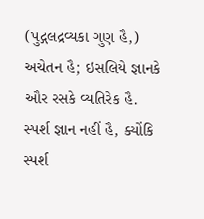(પુદ્ગલદ્રવ્યકા ગુણ હૈ,) અચેતન હૈ; ઇસલિયે જ્ઞાનકે ઔર રસકે વ્યતિરેક હૈ. સ્પર્શ જ્ઞાન નહીં હૈ, ક્યોંકિ સ્પર્શ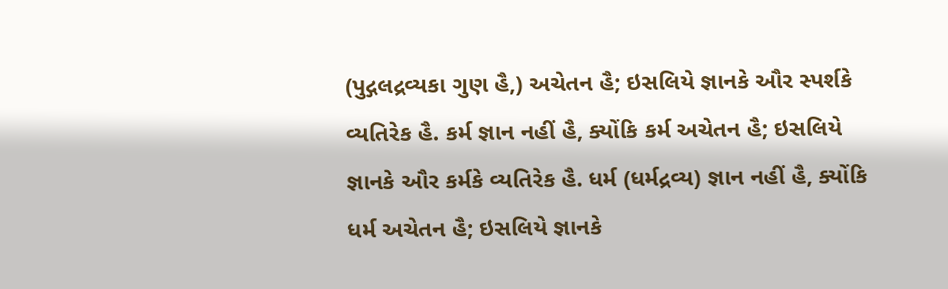(પુદ્ગલદ્રવ્યકા ગુણ હૈ,) અચેતન હૈ; ઇસલિયે જ્ઞાનકે ઔર સ્પર્શકે વ્યતિરેક હૈ. કર્મ જ્ઞાન નહીં હૈ, ક્યોંકિ કર્મ અચેતન હૈ; ઇસલિયે જ્ઞાનકે ઔર કર્મકે વ્યતિરેક હૈ. ધર્મ (ધર્મદ્રવ્ય) જ્ઞાન નહીં હૈ, ક્યોંકિ ધર્મ અચેતન હૈ; ઇસલિયે જ્ઞાનકે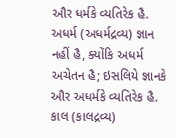ઔર ધર્મકે વ્યતિરેક હૈ. અધર્મ (અધર્મદ્રવ્ય) જ્ઞાન નહીં હૈ, ક્યોંકિ અધર્મ અચેતન હૈ; ઇસલિયે જ્ઞાનકે ઔર અધર્મકે વ્યતિરેક હૈ. કાલ (કાલદ્રવ્ય)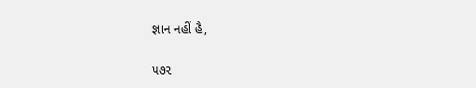જ્ઞાન નહીં હૈ,

૫૭૨